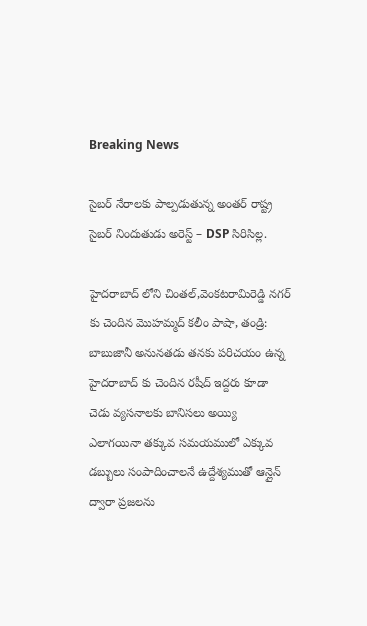Breaking News

సైబర్ నేరాలకు పాల్పడుతున్న అంతర్ రాష్ట్ర సైబర్ నిందుతుడు అరెస్ట్ – DSP సిరిసిల్ల.

హైదరాబాద్ లోని చింతల్,వెంకటరామిరెడ్డి నగర్ కు చెందిన మొహమ్మద్ కలీం పాషా, తండ్రి: బాబుజానీ అనునతడు తనకు పరిచయం ఉన్న హైదరాబాద్ కు చెందిన రషీద్ ఇద్దరు కూడా చెడు వ్యసనాలకు బానిసలు అయ్యి ఎలాగయినా తక్కువ సమయములో ఎక్కువ డబ్బులు సంపాదించాలనే ఉద్దేశ్యముతో ఆన్లైన్ ద్వారా ప్రజలను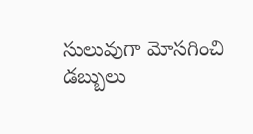సులువుగా మోసగించి డబ్బులు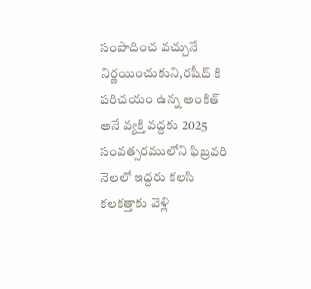సంపాదించ వచ్చునే నిర్ణయించుకుని,రషీద్ కి పరిచయం ఉన్న అంకిత్ అనే వ్యక్తి వద్దకు 2025 సంవత్సరములోని ఫిబ్రవరి నెలలో ఇద్దరు కలసి కలకత్తాకు వెళ్లి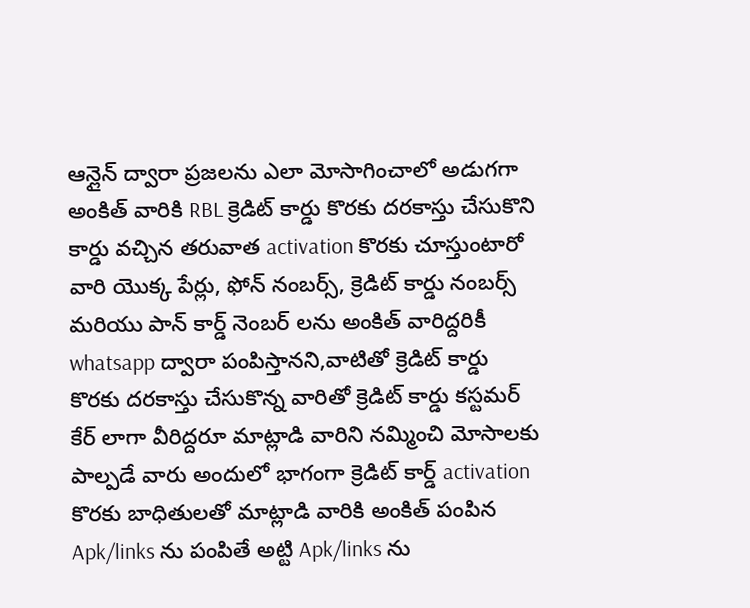ఆన్లైన్ ద్వారా ప్రజలను ఎలా మోసాగించాలో అడుగగా అంకిత్ వారికి RBL క్రెడిట్ కార్డు కొరకు దరకాస్తు చేసుకొని కార్డు వచ్చిన తరువాత activation కొరకు చూస్తుంటారో వారి యొక్క పేర్లు, ఫోన్ నంబర్స్, క్రెడిట్ కార్డు నంబర్స్ మరియు పాన్ కార్డ్ నెంబర్ లను అంకిత్ వారిద్దరికీ whatsapp ద్వారా పంపిస్తానని,వాటితో క్రెడిట్ కార్డు కొరకు దరకాస్తు చేసుకొన్న వారితో క్రెడిట్ కార్డు కస్టమర్ కేర్ లాగా వీరిద్దరూ మాట్లాడి వారిని నమ్మించి మోసాలకు పాల్పడే వారు అందులో భాగంగా క్రెడిట్ కార్డ్ activation కొరకు బాధితులతో మాట్లాడి వారికి అంకిత్ పంపిన Apk/links ను పంపితే అట్టి Apk/links ను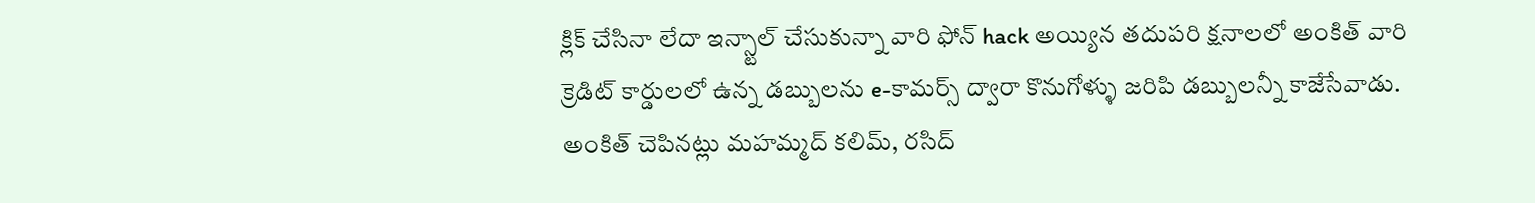క్లిక్ చేసినా లేదా ఇన్స్టాల్ చేసుకున్నా వారి ఫోన్ hack అయ్యిన తదుపరి క్షనాలలో అంకిత్ వారి క్రెడిట్ కార్డులలో ఉన్న డబ్బులను e-కామర్స్ ద్వారా కొనుగోళ్ళు జరిపి డబ్బులన్నీ కాజేసేవాడు. అంకిత్ చెపినట్లు మహమ్మద్ కలిమ్, రసిద్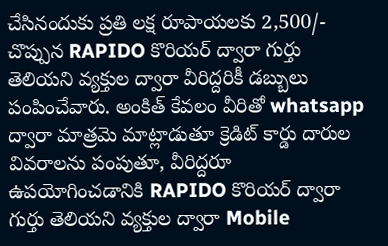చేసినందుకు ప్రతి లక్ష రూపాయలకు 2,500/- చొప్పున RAPIDO కొరియర్ ద్వారా గుర్తు తెలియని వ్యక్తుల ద్వారా వీరిద్దరికీ డబ్బులు పంపించేవారు. అంకిత్ కేవలం వీరితో whatsapp ద్వారా మాత్రమె మాట్లాడుతూ క్రెడిట్ కార్డు దారుల వివరాలను పంపుతూ, వీరిద్దరూ ఉపయోగించడానికి RAPIDO కొరియర్ ద్వారా గుర్తు తెలియని వ్యక్తుల ద్వారా Mobile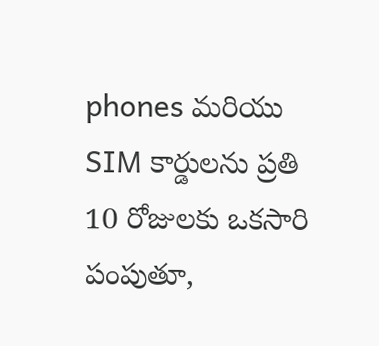phones మరియు SIM కార్డులను ప్రతి 10 రోజులకు ఒకసారి పంపుతూ,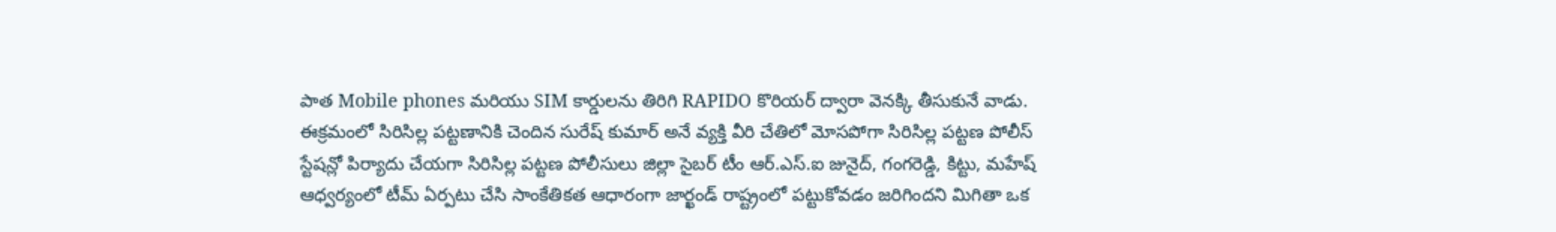పాత Mobile phones మరియు SIM కార్డులను తిరిగి RAPIDO కొరియర్ ద్వారా వెనక్కి తీసుకునే వాడు.
ఈక్రమంలో సిరిసిల్ల పట్టణానికి చెందిన సురేష్ కుమార్ అనే వ్యక్తి వీరి చేతిలో మోసపోగా సిరిసిల్ల పట్టణ పోలీస్ స్టేషన్లో పిర్యాదు చేయగా సిరిసిల్ల పట్టణ పోలీసులు జిల్లా సైబర్ టీం ఆర్.ఎస్.ఐ జునైద్, గంగరెడ్డి, కిట్టు, మహేష్ ఆధ్వర్యంలో టీమ్ ఏర్పటు చేసి సాంకేతికత ఆధారంగా జార్ఖండ్ రాష్ట్రంలో పట్టుకోవడం జరిగిందని మిగితా ఒక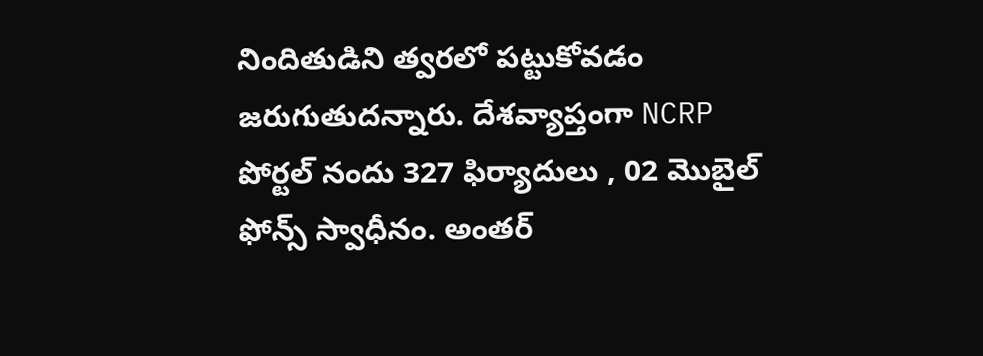నిందితుడిని త్వరలో పట్టుకోవడం జరుగుతుదన్నారు. దేశవ్యాప్తంగా NCRP పోర్టల్ నందు 327 ఫిర్యాదులు , 02 మొబైల్ ఫోన్స్ స్వాధీనం. అంతర్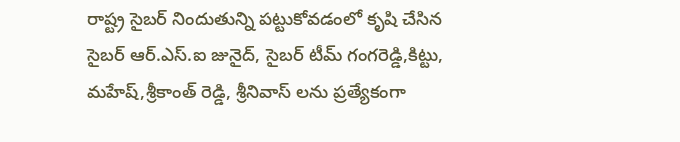రాష్ట్ర సైబర్ నిందుతున్ని పట్టుకోవడంలో కృషి చేసిన సైబర్ ఆర్.ఎస్.ఐ జునైద్, సైబర్ టీమ్ గంగరెడ్డి,కిట్టు, మహేష్,శ్రీకాంత్ రెడ్డి, శ్రీనివాస్ లను ప్రత్యేకంగా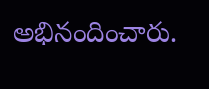అభినందించారు.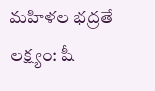మహిళల భద్రతే లక్ష్యం: షీ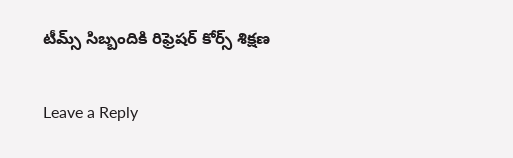టీమ్స్ సిబ్బందికి రిఫ్రెషర్ కోర్స్ శిక్షణ

Leave a Reply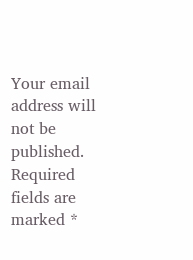Your email address will not be published. Required fields are marked *